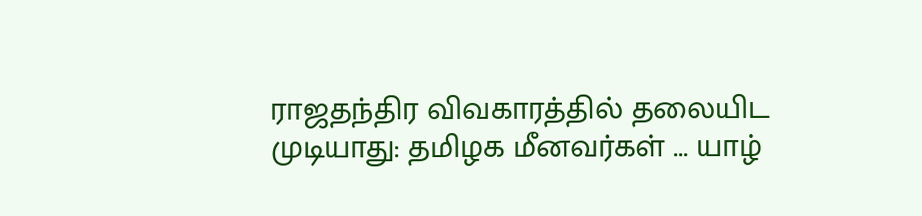ராஜதந்திர விவகாரத்தில் தலையிட முடியாது: தமிழக மீனவர்கள் ... யாழ்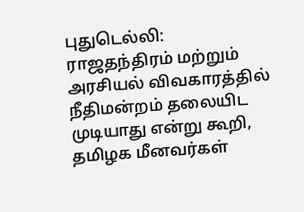புதுடெல்லி: ராஜதந்திரம் மற்றும் அரசியல் விவகாரத்தில் நீதிமன்றம் தலையிட முடியாது என்று கூறி, தமிழக மீனவர்கள்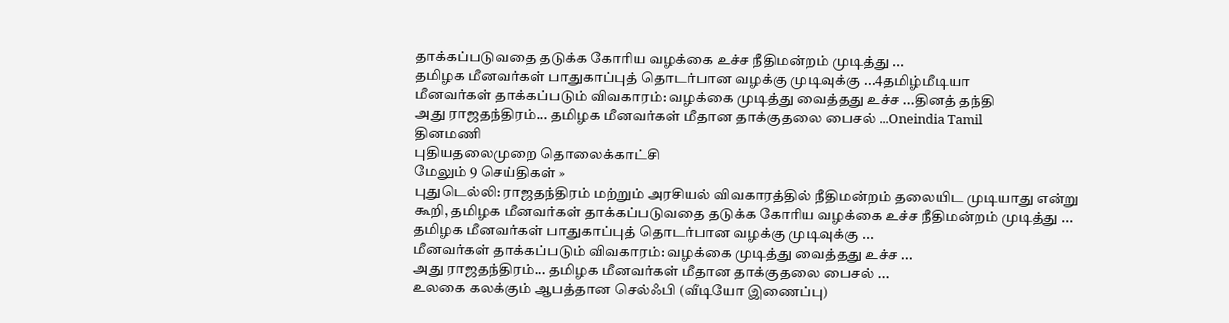தாக்கப்படுவதை தடுக்க கோரிய வழக்கை உச்ச நீதிமன்றம் முடித்து ...
தமிழக மீனவர்கள் பாதுகாப்புத் தொடர்பான வழக்கு முடிவுக்கு ...4தமிழ்மீடியா
மீனவர்கள் தாக்கப்படும் விவகாரம்: வழக்கை முடித்து வைத்தது உச்ச ...தினத் தந்தி
அது ராஜதந்திரம்... தமிழக மீனவர்கள் மீதான தாக்குதலை பைசல் ...Oneindia Tamil
தினமணி
புதியதலைமுறை தொலைக்காட்சி
மேலும் 9 செய்திகள் »
புதுடெல்லி: ராஜதந்திரம் மற்றும் அரசியல் விவகாரத்தில் நீதிமன்றம் தலையிட முடியாது என்று கூறி, தமிழக மீனவர்கள் தாக்கப்படுவதை தடுக்க கோரிய வழக்கை உச்ச நீதிமன்றம் முடித்து ...
தமிழக மீனவர்கள் பாதுகாப்புத் தொடர்பான வழக்கு முடிவுக்கு ...
மீனவர்கள் தாக்கப்படும் விவகாரம்: வழக்கை முடித்து வைத்தது உச்ச ...
அது ராஜதந்திரம்... தமிழக மீனவர்கள் மீதான தாக்குதலை பைசல் ...
உலகை கலக்கும் ஆபத்தான செல்ஃபி (வீடியோ இணைப்பு)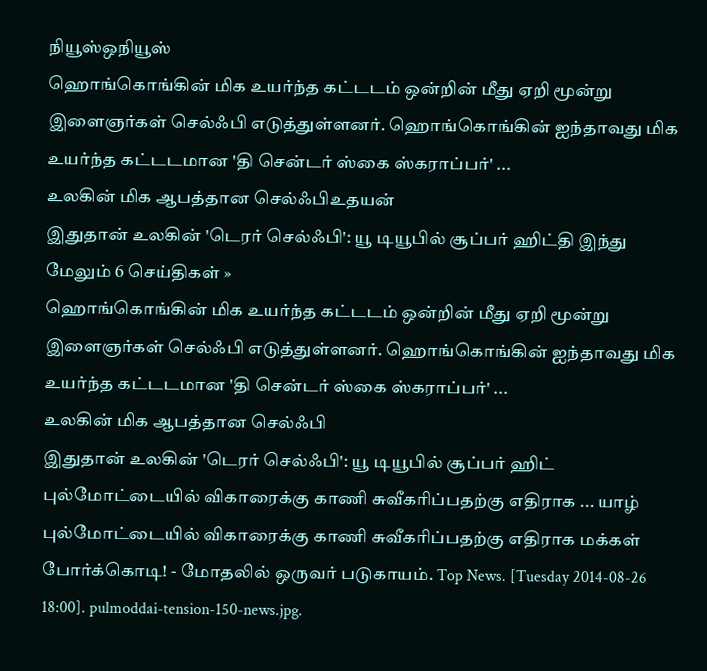நியூஸ்ஒநியூஸ்
ஹொங்கொங்கின் மிக உயர்ந்த கட்டடம் ஒன்றின் மீது ஏறி மூன்று இளைஞர்கள் செல்ஃபி எடுத்துள்ளனர். ஹொங்கொங்கின் ஐந்தாவது மிக உயர்ந்த கட்டடமான 'தி சென்டர் ஸ்கை ஸ்கராப்பர்' ...
உலகின் மிக ஆபத்தான செல்ஃபிஉதயன்
இதுதான் உலகின் 'டெரர் செல்ஃபி': யூ டியூபில் சூப்பர் ஹிட்தி இந்து
மேலும் 6 செய்திகள் »
ஹொங்கொங்கின் மிக உயர்ந்த கட்டடம் ஒன்றின் மீது ஏறி மூன்று இளைஞர்கள் செல்ஃபி எடுத்துள்ளனர். ஹொங்கொங்கின் ஐந்தாவது மிக உயர்ந்த கட்டடமான 'தி சென்டர் ஸ்கை ஸ்கராப்பர்' ...
உலகின் மிக ஆபத்தான செல்ஃபி
இதுதான் உலகின் 'டெரர் செல்ஃபி': யூ டியூபில் சூப்பர் ஹிட்
புல்மோட்டையில் விகாரைக்கு காணி சுவீகரிப்பதற்கு எதிராக ... யாழ்
புல்மோட்டையில் விகாரைக்கு காணி சுவீகரிப்பதற்கு எதிராக மக்கள் போர்க்கொடி! - மோதலில் ஒருவர் படுகாயம். Top News. [Tuesday 2014-08-26 18:00]. pulmoddai-tension-150-news.jpg.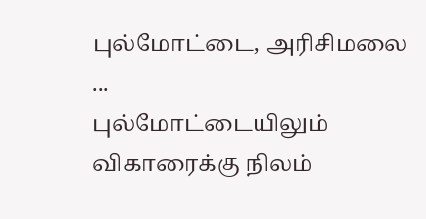புல்மோட்டை, அரிசிமலை ...
புல்மோட்டையிலும் விகாரைக்கு நிலம்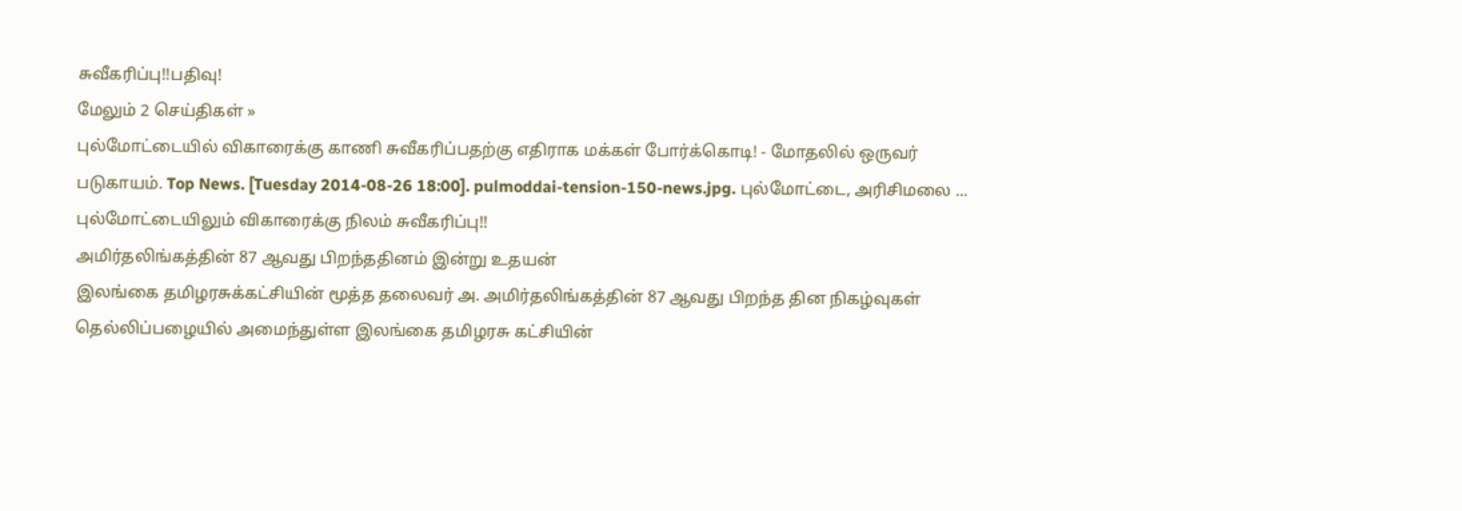சுவீகரிப்பு!!பதிவு!
மேலும் 2 செய்திகள் »
புல்மோட்டையில் விகாரைக்கு காணி சுவீகரிப்பதற்கு எதிராக மக்கள் போர்க்கொடி! - மோதலில் ஒருவர் படுகாயம். Top News. [Tuesday 2014-08-26 18:00]. pulmoddai-tension-150-news.jpg. புல்மோட்டை, அரிசிமலை ...
புல்மோட்டையிலும் விகாரைக்கு நிலம் சுவீகரிப்பு!!
அமிர்தலிங்கத்தின் 87 ஆவது பிறந்ததினம் இன்று உதயன்
இலங்கை தமிழரசுக்கட்சியின் மூத்த தலைவர் அ. அமிர்தலிங்கத்தின் 87 ஆவது பிறந்த தின நிகழ்வுகள் தெல்லிப்பழையில் அமைந்துள்ள இலங்கை தமிழரசு கட்சியின்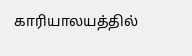காரியாலயத்தில்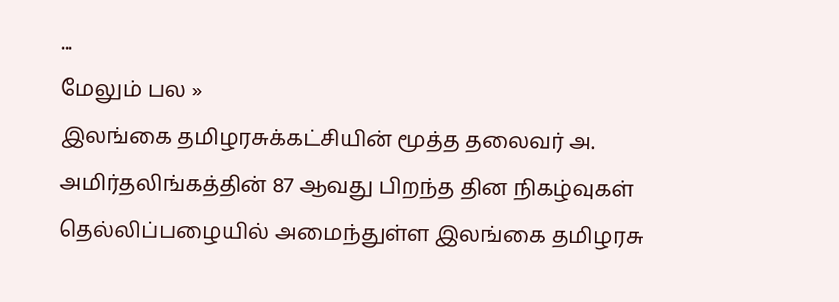...
மேலும் பல »
இலங்கை தமிழரசுக்கட்சியின் மூத்த தலைவர் அ. அமிர்தலிங்கத்தின் 87 ஆவது பிறந்த தின நிகழ்வுகள் தெல்லிப்பழையில் அமைந்துள்ள இலங்கை தமிழரசு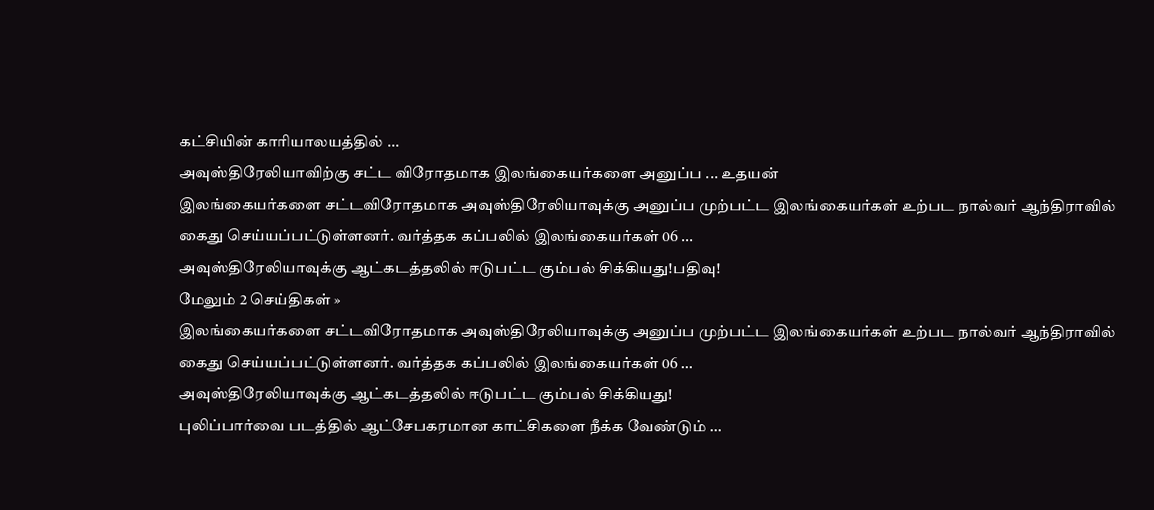கட்சியின் காரியாலயத்தில் ...
அவுஸ்திரேலியாவிற்கு சட்ட விரோதமாக இலங்கையர்களை அனுப்ப ... உதயன்
இலங்கையர்களை சட்டவிரோதமாக அவுஸ்திரேலியாவுக்கு அனுப்ப முற்பட்ட இலங்கையர்கள் உற்பட நால்வர் ஆந்திராவில் கைது செய்யப்பட்டுள்ளனர். வர்த்தக கப்பலில் இலங்கையர்கள் 06 ...
அவுஸ்திரேலியாவுக்கு ஆட்கடத்தலில் ஈடுபட்ட கும்பல் சிக்கியது!பதிவு!
மேலும் 2 செய்திகள் »
இலங்கையர்களை சட்டவிரோதமாக அவுஸ்திரேலியாவுக்கு அனுப்ப முற்பட்ட இலங்கையர்கள் உற்பட நால்வர் ஆந்திராவில் கைது செய்யப்பட்டுள்ளனர். வர்த்தக கப்பலில் இலங்கையர்கள் 06 ...
அவுஸ்திரேலியாவுக்கு ஆட்கடத்தலில் ஈடுபட்ட கும்பல் சிக்கியது!
புலிப்பார்வை படத்தில் ஆட்சேபகரமான காட்சிகளை நீக்க வேண்டும் ...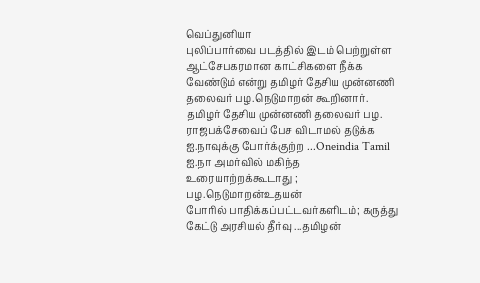வெப்துனியா
புலிப்பார்வை படத்தில் இடம் பெற்றுள்ள ஆட்சேபகரமான காட்சிகளை நீக்க வேண்டும் என்று தமிழர் தேசிய முன்னணி தலைவர் பழ.நெடுமாறன் கூறினார். தமிழர் தேசிய முன்னணி தலைவர் பழ.
ராஜபக்சேவைப் பேச விடாமல் தடுக்க ஐ.நாவுக்கு போர்க்குற்ற ...Oneindia Tamil
ஐ.நா அமர்வில் மகிந்த உரையாற்றக்கூடாது ; பழ.நெடுமாறன்உதயன்
போரில் பாதிக்கப்பட்டவர்களிடம்; கருத்து கேட்டு அரசியல் தீர்வு ...தமிழன்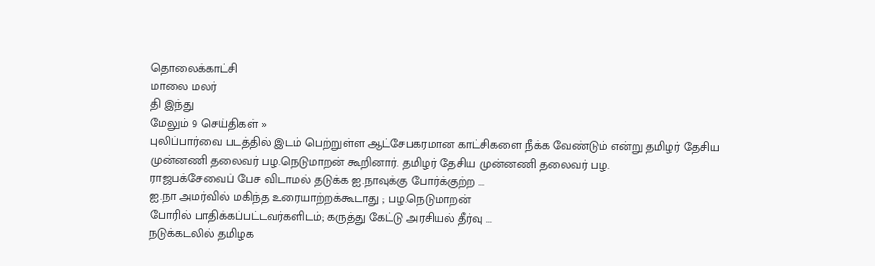தொலைக்காட்சி
மாலை மலர்
தி இந்து
மேலும் 9 செய்திகள் »
புலிப்பார்வை படத்தில் இடம் பெற்றுள்ள ஆட்சேபகரமான காட்சிகளை நீக்க வேண்டும் என்று தமிழர் தேசிய முன்னணி தலைவர் பழ.நெடுமாறன் கூறினார். தமிழர் தேசிய முன்னணி தலைவர் பழ.
ராஜபக்சேவைப் பேச விடாமல் தடுக்க ஐ.நாவுக்கு போர்க்குற்ற ...
ஐ.நா அமர்வில் மகிந்த உரையாற்றக்கூடாது ; பழ.நெடுமாறன்
போரில் பாதிக்கப்பட்டவர்களிடம்; கருத்து கேட்டு அரசியல் தீர்வு ...
நடுக்கடலில் தமிழக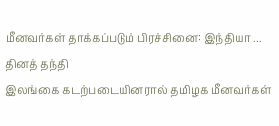மீனவர்கள் தாக்கப்படும் பிரச்சினை: இந்தியா ... தினத் தந்தி
இலங்கை கடற்படையினரால் தமிழக மீனவர்கள்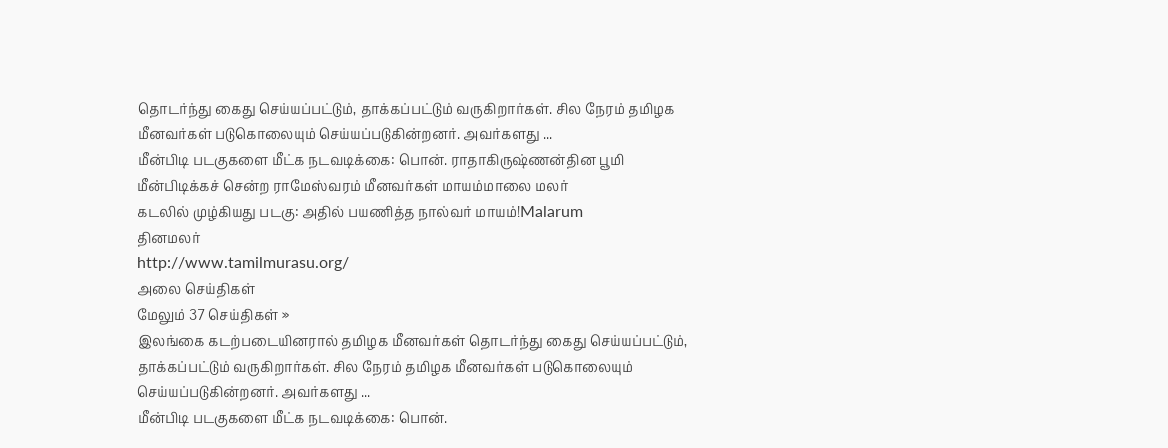தொடர்ந்து கைது செய்யப்பட்டும், தாக்கப்பட்டும் வருகிறார்கள். சில நேரம் தமிழக மீனவர்கள் படுகொலையும் செய்யப்படுகின்றனர். அவர்களது ...
மீன்பிடி படகுகளை மீட்க நடவடிக்கை: பொன். ராதாகிருஷ்ணன்தின பூமி
மீன்பிடிக்கச் சென்ற ராமேஸ்வரம் மீனவர்கள் மாயம்மாலை மலர்
கடலில் முழ்கியது படகு: அதில் பயணித்த நால்வர் மாயம்!Malarum
தினமலர்
http://www.tamilmurasu.org/
அலை செய்திகள்
மேலும் 37 செய்திகள் »
இலங்கை கடற்படையினரால் தமிழக மீனவர்கள் தொடர்ந்து கைது செய்யப்பட்டும், தாக்கப்பட்டும் வருகிறார்கள். சில நேரம் தமிழக மீனவர்கள் படுகொலையும் செய்யப்படுகின்றனர். அவர்களது ...
மீன்பிடி படகுகளை மீட்க நடவடிக்கை: பொன்.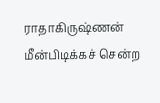ராதாகிருஷ்ணன்
மீன்பிடிக்கச் சென்ற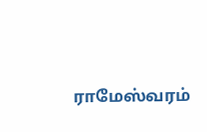ராமேஸ்வரம்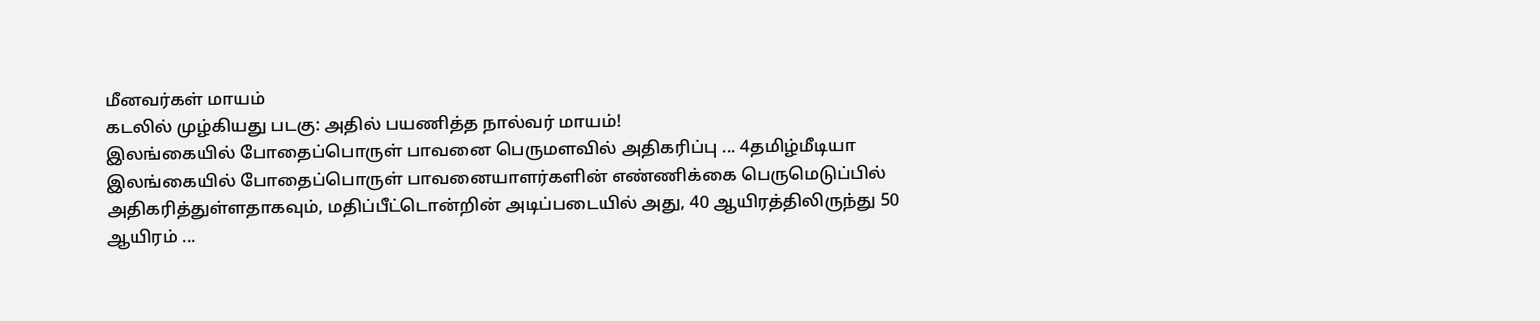மீனவர்கள் மாயம்
கடலில் முழ்கியது படகு: அதில் பயணித்த நால்வர் மாயம்!
இலங்கையில் போதைப்பொருள் பாவனை பெருமளவில் அதிகரிப்பு ... 4தமிழ்மீடியா
இலங்கையில் போதைப்பொருள் பாவனையாளர்களின் எண்ணிக்கை பெருமெடுப்பில் அதிகரித்துள்ளதாகவும், மதிப்பீட்டொன்றின் அடிப்படையில் அது, 40 ஆயிரத்திலிருந்து 50 ஆயிரம் ...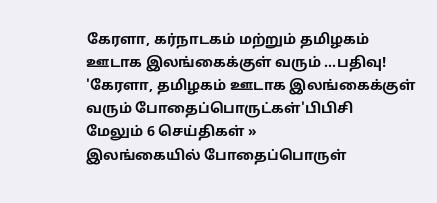கேரளா, கர்நாடகம் மற்றும் தமிழகம் ஊடாக இலங்கைக்குள் வரும் ...பதிவு!
'கேரளா, தமிழகம் ஊடாக இலங்கைக்குள் வரும் போதைப்பொருட்கள்'பிபிசி
மேலும் 6 செய்திகள் »
இலங்கையில் போதைப்பொருள்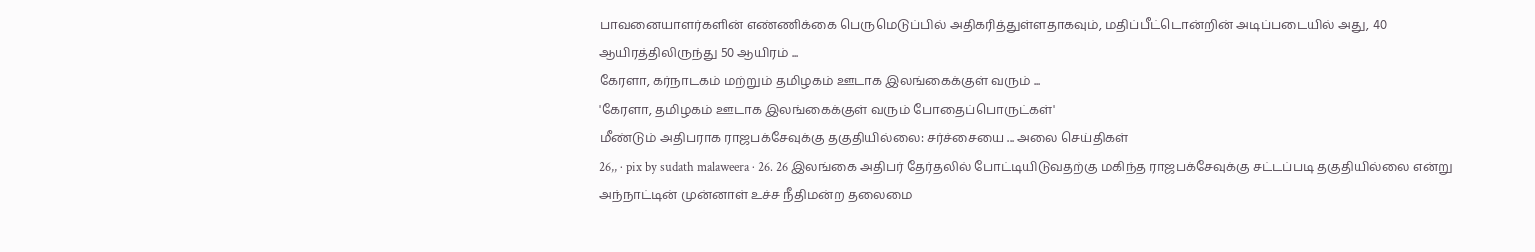பாவனையாளர்களின் எண்ணிக்கை பெருமெடுப்பில் அதிகரித்துள்ளதாகவும், மதிப்பீட்டொன்றின் அடிப்படையில் அது, 40 ஆயிரத்திலிருந்து 50 ஆயிரம் ...
கேரளா, கர்நாடகம் மற்றும் தமிழகம் ஊடாக இலங்கைக்குள் வரும் ...
'கேரளா, தமிழகம் ஊடாக இலங்கைக்குள் வரும் போதைப்பொருட்கள்'
மீண்டும் அதிபராக ராஜபக்சேவுக்கு தகுதியில்லை: சர்ச்சையை ... அலை செய்திகள்
26,, · pix by sudath malaweera · 26. 26 இலங்கை அதிபர் தேர்தலில் போட்டியிடுவதற்கு மகிந்த ராஜபக்சேவுக்கு சட்டப்படி தகுதியில்லை என்று அந்நாட்டின் முன்னாள் உச்ச நீதிமன்ற தலைமை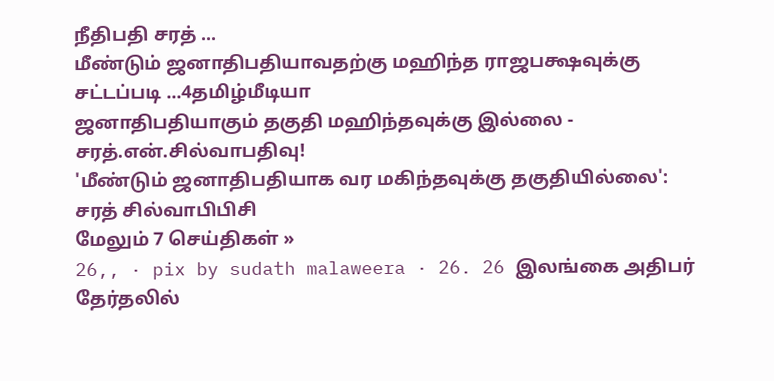நீதிபதி சரத் ...
மீண்டும் ஜனாதிபதியாவதற்கு மஹிந்த ராஜபக்ஷவுக்கு சட்டப்படி ...4தமிழ்மீடியா
ஜனாதிபதியாகும் தகுதி மஹிந்தவுக்கு இல்லை - சரத்.என்.சில்வாபதிவு!
'மீண்டும் ஜனாதிபதியாக வர மகிந்தவுக்கு தகுதியில்லை': சரத் சில்வாபிபிசி
மேலும் 7 செய்திகள் »
26,, · pix by sudath malaweera · 26. 26 இலங்கை அதிபர் தேர்தலில்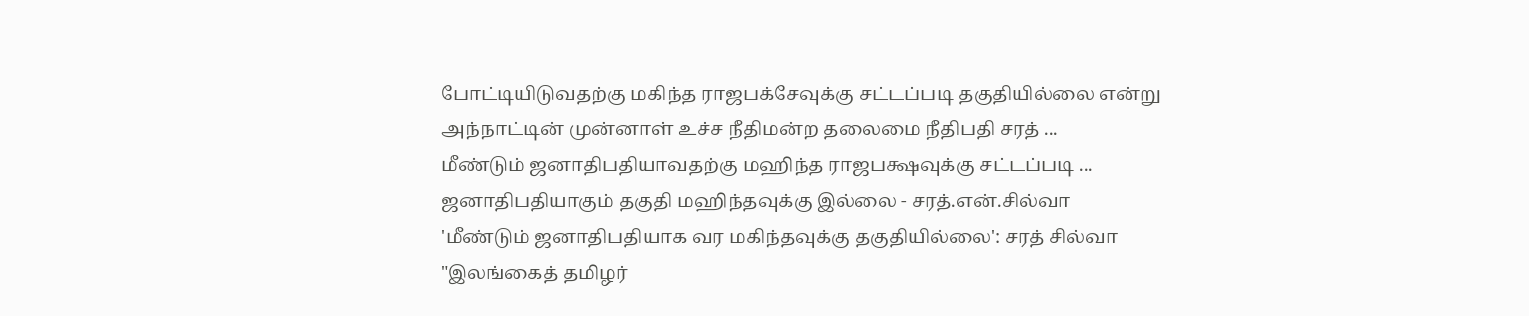போட்டியிடுவதற்கு மகிந்த ராஜபக்சேவுக்கு சட்டப்படி தகுதியில்லை என்று அந்நாட்டின் முன்னாள் உச்ச நீதிமன்ற தலைமை நீதிபதி சரத் ...
மீண்டும் ஜனாதிபதியாவதற்கு மஹிந்த ராஜபக்ஷவுக்கு சட்டப்படி ...
ஜனாதிபதியாகும் தகுதி மஹிந்தவுக்கு இல்லை - சரத்.என்.சில்வா
'மீண்டும் ஜனாதிபதியாக வர மகிந்தவுக்கு தகுதியில்லை': சரத் சில்வா
"இலங்கைத் தமிழர்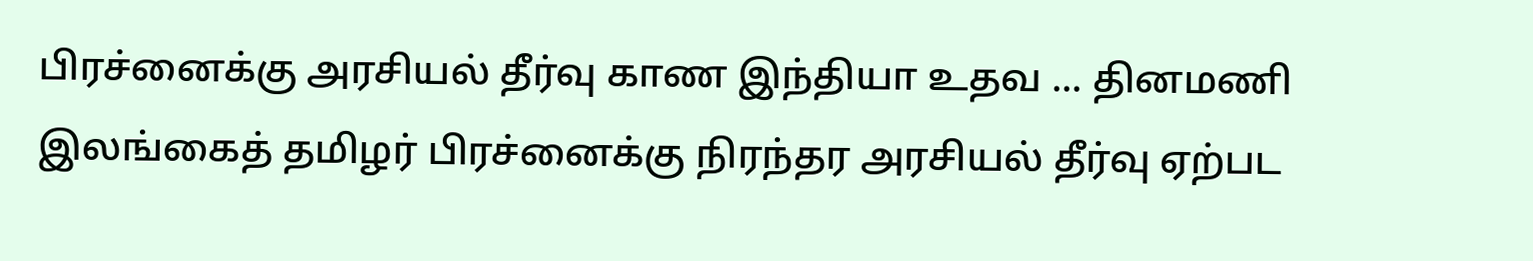பிரச்னைக்கு அரசியல் தீர்வு காண இந்தியா உதவ ... தினமணி
இலங்கைத் தமிழர் பிரச்னைக்கு நிரந்தர அரசியல் தீர்வு ஏற்பட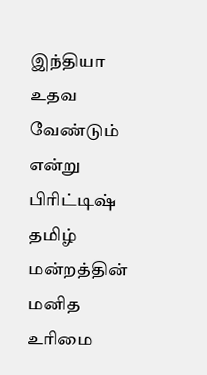இந்தியா உதவ வேண்டும் என்று பிரிட்டிஷ் தமிழ் மன்றத்தின் மனித உரிமை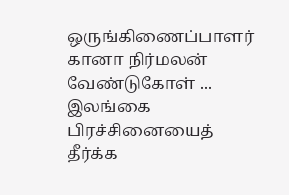ஒருங்கிணைப்பாளர் கானா நிர்மலன் வேண்டுகோள் ...
இலங்கை பிரச்சினையைத் தீர்க்க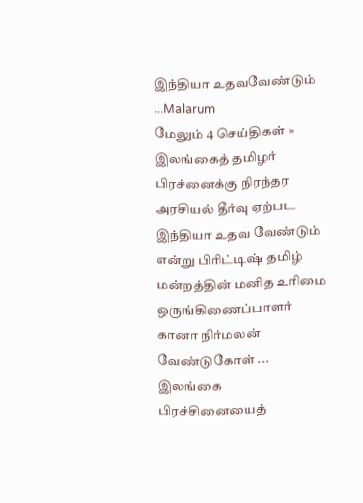இந்தியா உதவவேண்டும் ...Malarum
மேலும் 4 செய்திகள் »
இலங்கைத் தமிழர் பிரச்னைக்கு நிரந்தர அரசியல் தீர்வு ஏற்பட இந்தியா உதவ வேண்டும் என்று பிரிட்டிஷ் தமிழ் மன்றத்தின் மனித உரிமை ஒருங்கிணைப்பாளர் கானா நிர்மலன் வேண்டுகோள் ...
இலங்கை பிரச்சினையைத்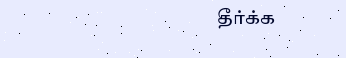தீர்க்க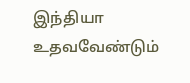இந்தியா உதவவேண்டும்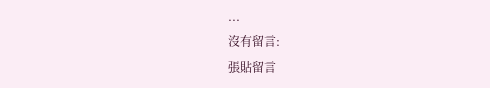...
沒有留言:
張貼留言